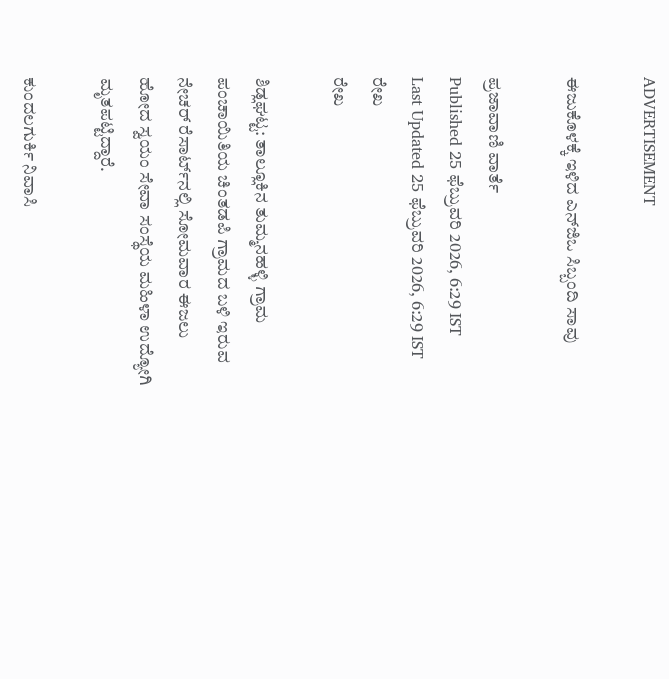ADVERTISEMENT

ಈಜುಕೊಳಕ್ಕೆ ಇಳಿದ ಎನ್‌ಜಿಒ ಸಿಬ್ಬಂದಿ ಸಾವು

ಪ್ರಜಾವಾಣಿ ವಾರ್ತೆ
Published 25 ಫೆಬ್ರುವರಿ 2026, 6:29 IST
Last Updated 25 ಫೆಬ್ರುವರಿ 2026, 6:29 IST
ರೇಖ
ರೇಖ

ಶಿಡ್ಲಘಟ್ಟ: ತಾಲ್ಲೂಕಿನ ತುಮ್ಮನಹಳ್ಳಿ ಗ್ರಾಮ ಪಂಚಾಯಿತಿಯ ಚಿಂತಡಪಿ ಗ್ರಾಮದ ಬಳಿ ಇರುವ ನೇಚರ್ ರೆಸಾರ್ಟ್‌ನಲ್ಲಿ ಸೋಮವಾರ ಈಜಲು ಹೋದ ಸ್ವಯಂ ಸೇವಾ ಸಂಸ್ಥೆಯ ಮಹಿಳಾ ಉದ್ಯೋಗಿ ಮೃತಪಟ್ಟಿದ್ದಾರೆ.

ಕುಂದಲಗುರ್ಕಿ ನಿವಾಸಿ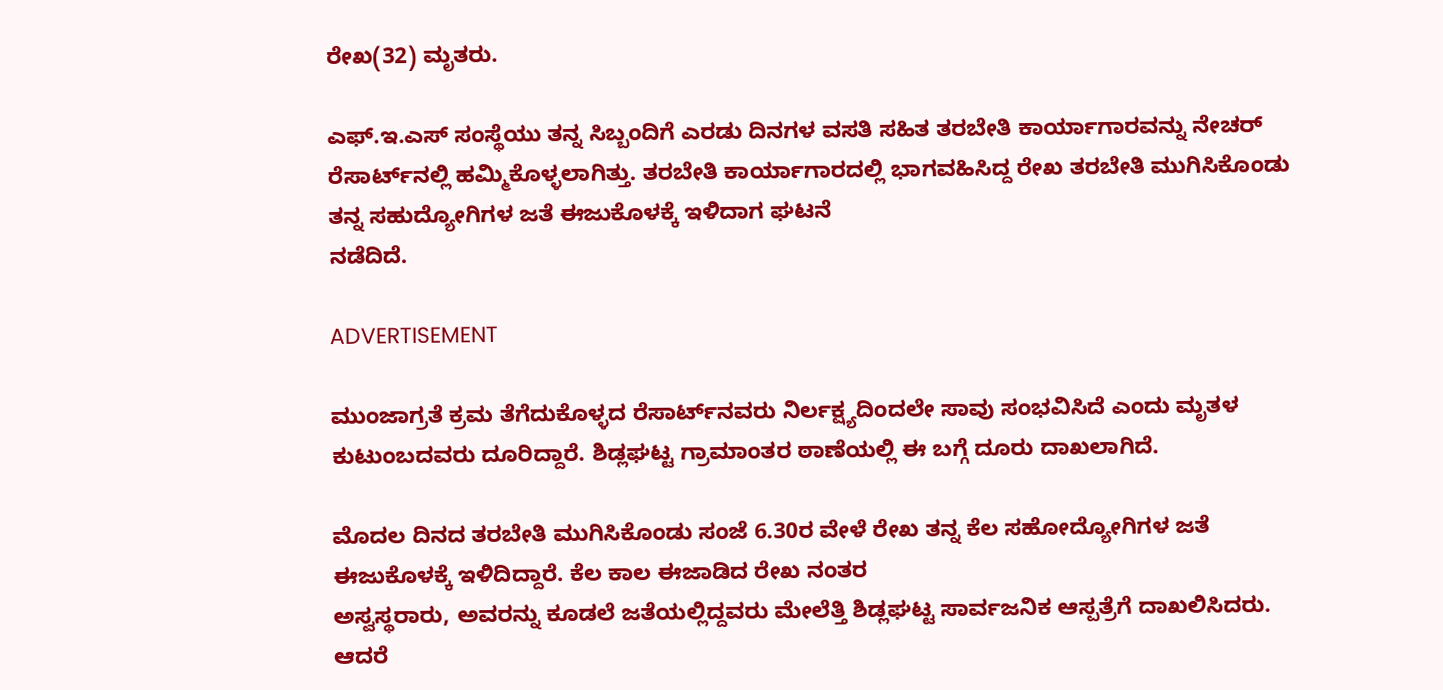ರೇಖ(32) ಮೃತರು.

ಎಫ್‌.ಇ.ಎಸ್ ಸಂಸ್ಥೆಯು ತನ್ನ ಸಿಬ್ಬಂದಿಗೆ ಎರಡು ದಿನಗಳ ವಸತಿ ಸಹಿತ ತರಬೇತಿ ಕಾರ್ಯಾಗಾರವನ್ನು ನೇಚರ್ ರೆಸಾರ್ಟ್‌ನಲ್ಲಿ ಹಮ್ಮಿಕೊಳ್ಳಲಾಗಿತ್ತು. ತರಬೇತಿ ಕಾರ್ಯಾಗಾರದಲ್ಲಿ ಭಾಗವಹಿಸಿದ್ದ ರೇಖ ತರಬೇತಿ ಮುಗಿಸಿಕೊಂಡು ತನ್ನ ಸಹುದ್ಯೋಗಿಗಳ ಜತೆ ಈಜುಕೊಳಕ್ಕೆ ಇಳಿದಾಗ ಘಟನೆ
ನಡೆದಿದೆ.

ADVERTISEMENT

ಮುಂಜಾಗ್ರತೆ ಕ್ರಮ ತೆಗೆದುಕೊಳ್ಳದ ರೆಸಾರ್ಟ್‌ನವರು ನಿರ್ಲಕ್ಷ್ಯದಿಂದಲೇ ಸಾವು ಸಂಭವಿಸಿದೆ ಎಂದು ಮೃತಳ ಕುಟುಂಬದವರು ದೂರಿದ್ದಾರೆ. ಶಿಡ್ಲಘಟ್ಟ ಗ್ರಾಮಾಂತರ ಠಾಣೆಯಲ್ಲಿ ಈ ಬಗ್ಗೆ ದೂರು ದಾಖಲಾಗಿದೆ.

ಮೊದಲ ದಿನದ ತರಬೇತಿ ಮುಗಿಸಿಕೊಂಡು ಸಂಜೆ 6.30ರ ವೇಳೆ ರೇಖ ತನ್ನ ಕೆಲ ಸಹೋದ್ಯೋಗಿಗಳ ಜತೆ ಈಜುಕೊಳಕ್ಕೆ ಇಳಿದಿದ್ದಾರೆ. ಕೆಲ ಕಾಲ ಈಜಾಡಿದ ರೇಖ ನಂತರ
ಅಸ್ವಸ್ಥರಾರು, ಅವರನ್ನು ಕೂಡಲೆ ಜತೆಯಲ್ಲಿದ್ದವರು ಮೇಲೆತ್ತಿ ಶಿಡ್ಲಘಟ್ಟ ಸಾರ್ವಜನಿಕ ಆಸ್ಪತ್ರೆಗೆ ದಾಖಲಿಸಿದರು. ಆದರೆ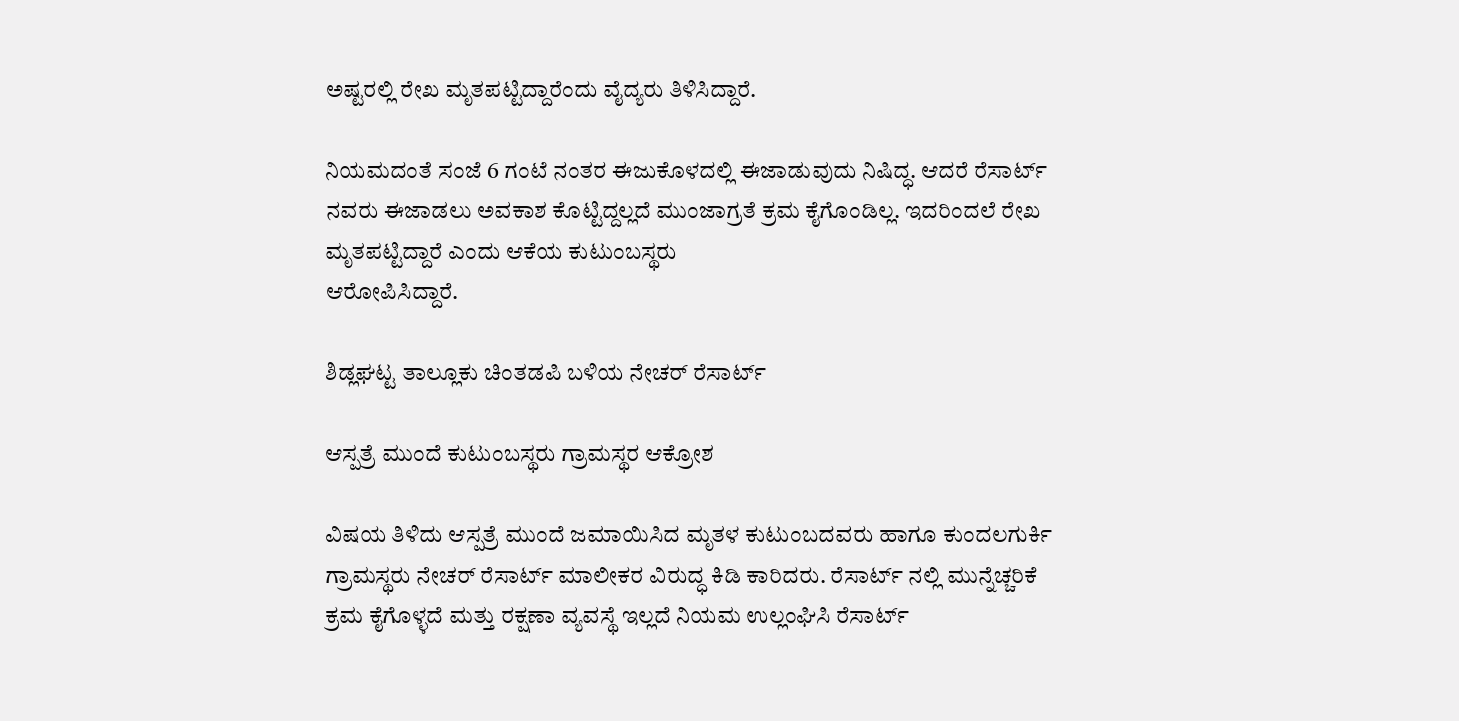ಅಷ್ಟರಲ್ಲಿ ರೇಖ ಮೃತಪಟ್ಟಿದ್ದಾರೆಂದು ವೈದ್ಯರು ತಿಳಿಸಿದ್ದಾರೆ.

ನಿಯಮದಂತೆ ಸಂಜೆ 6 ಗಂಟೆ ನಂತರ ಈಜುಕೊಳದಲ್ಲಿ ಈಜಾಡುವುದು ನಿಷಿದ್ಧ. ಆದರೆ ರೆಸಾರ್ಟ್‌ ನವರು ಈಜಾಡಲು ಅವಕಾಶ ಕೊಟ್ಟಿದ್ದಲ್ಲದೆ ಮುಂಜಾಗ್ರತೆ ಕ್ರಮ ಕೈಗೊಂಡಿಲ್ಲ. ಇದರಿಂದಲೆ ರೇಖ ಮೃತಪಟ್ಟಿದ್ದಾರೆ ಎಂದು ಆಕೆಯ ಕುಟುಂಬಸ್ಥರು
ಆರೋಪಿಸಿದ್ದಾರೆ.

ಶಿಡ್ಲಘಟ್ಟ ತಾಲ್ಲೂಕು ಚಿಂತಡಪಿ ಬಳಿಯ ನೇಚರ್ ರೆಸಾರ್ಟ್

ಆಸ್ಪತ್ರೆ ಮುಂದೆ ಕುಟುಂಬಸ್ಥರು ಗ್ರಾಮಸ್ಥರ ಆಕ್ರೋಶ

ವಿಷಯ ತಿಳಿದು ಆಸ್ಪತ್ರೆ ಮುಂದೆ ಜಮಾಯಿಸಿದ ಮೃತಳ ಕುಟುಂಬದವರು ಹಾಗೂ ಕುಂದಲಗುರ್ಕಿ ಗ್ರಾಮಸ್ಥರು ನೇಚರ್ ರೆಸಾರ್ಟ್‌ ಮಾಲೀಕರ ವಿರುದ್ಧ ಕಿಡಿ ಕಾರಿದರು. ರೆಸಾರ್ಟ್‌ ನಲ್ಲಿ ಮುನ್ನೆಚ್ಚರಿಕೆ ಕ್ರಮ ಕೈಗೊಳ್ಳದೆ ಮತ್ತು ರಕ್ಷಣಾ ವ್ಯವಸ್ಥೆ ಇಲ್ಲದೆ ನಿಯಮ ಉಲ್ಲಂಘಿಸಿ ರೆಸಾರ್ಟ್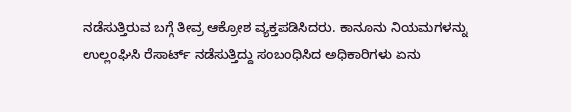ನಡೆಸುತ್ತಿರುವ ಬಗ್ಗೆ ತೀವ್ರ ಆಕ್ರೋಶ ವ್ಯಕ್ತಪಡಿಸಿದರು. ಕಾನೂನು ನಿಯಮಗಳನ್ನು ಉಲ್ಲಂಘಿಸಿ ರೆಸಾರ್ಟ್ ನಡೆಸುತ್ತಿದ್ದು ಸಂಬಂಧಿಸಿದ ಅಧಿಕಾರಿಗಳು ಏನು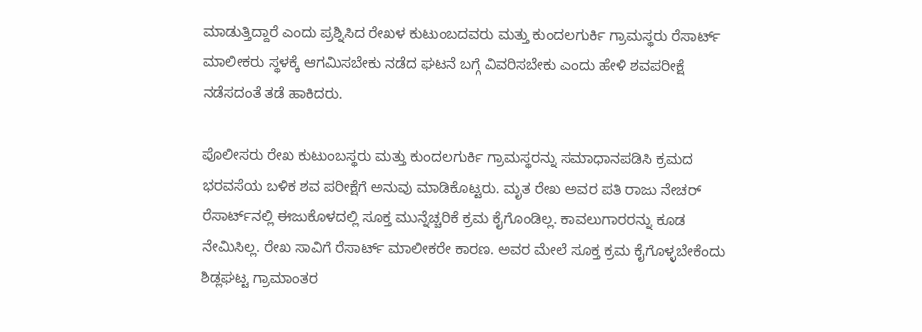ಮಾಡುತ್ತಿದ್ದಾರೆ ಎಂದು ಪ್ರಶ್ನಿಸಿದ ರೇಖಳ ಕುಟುಂಬದವರು ಮತ್ತು ಕುಂದಲಗುರ್ಕಿ ಗ್ರಾಮಸ್ಥರು ರೆಸಾರ್ಟ್ ಮಾಲೀಕರು ಸ್ಥಳಕ್ಕೆ ಆಗಮಿಸಬೇಕು ನಡೆದ ಘಟನೆ ಬಗ್ಗೆ ವಿವರಿಸಬೇಕು ಎಂದು ಹೇಳಿ ಶವಪರೀಕ್ಷೆ ನಡೆಸದಂತೆ ತಡೆ ಹಾಕಿದರು.

ಪೊಲೀಸರು ರೇಖ ಕುಟುಂಬಸ್ಥರು ಮತ್ತು ಕುಂದಲಗುರ್ಕಿ ಗ್ರಾಮಸ್ಥರನ್ನು ಸಮಾಧಾನಪಡಿಸಿ ಕ್ರಮದ ಭರವಸೆಯ ಬಳಿಕ ಶವ ಪರೀಕ್ಷೆಗೆ ಅನುವು ಮಾಡಿಕೊಟ್ಟರು. ಮೃತ ರೇಖ ಅವರ ಪತಿ ರಾಜು ನೇಚರ್ ರೆಸಾರ್ಟ್‌ನಲ್ಲಿ ಈಜುಕೊಳದಲ್ಲಿ ಸೂಕ್ತ ಮುನ್ನೆಚ್ಚರಿಕೆ ಕ್ರಮ ಕೈಗೊಂಡಿಲ್ಲ. ಕಾವಲುಗಾರರನ್ನು ಕೂಡ ನೇಮಿಸಿಲ್ಲ. ರೇಖ ಸಾವಿಗೆ ರೆಸಾರ್ಟ್‌ ಮಾಲೀಕರೇ ಕಾರಣ. ಅವರ ಮೇಲೆ ಸೂಕ್ತ ಕ್ರಮ ಕೈಗೊಳ್ಳಬೇಕೆಂದು ಶಿಡ್ಲಘಟ್ಟ ಗ್ರಾಮಾಂತರ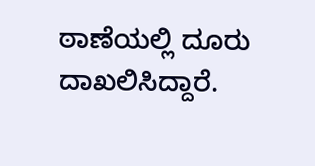ಠಾಣೆಯಲ್ಲಿ ದೂರು ದಾಖಲಿಸಿದ್ದಾರೆ.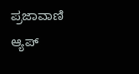ಪ್ರಜಾವಾಣಿ ಆ್ಯಪ್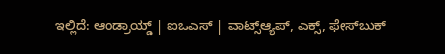ಇಲ್ಲಿದೆ: ಆಂಡ್ರಾಯ್ಡ್ | ಐಒಎಸ್ | ವಾಟ್ಸ್ಆ್ಯಪ್, ಎಕ್ಸ್, ಫೇಸ್‌ಬುಕ್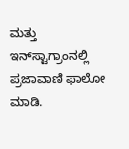ಮತ್ತು ಇನ್‌ಸ್ಟಾಗ್ರಾಂನಲ್ಲಿ ಪ್ರಜಾವಾಣಿ ಫಾಲೋ ಮಾಡಿ.